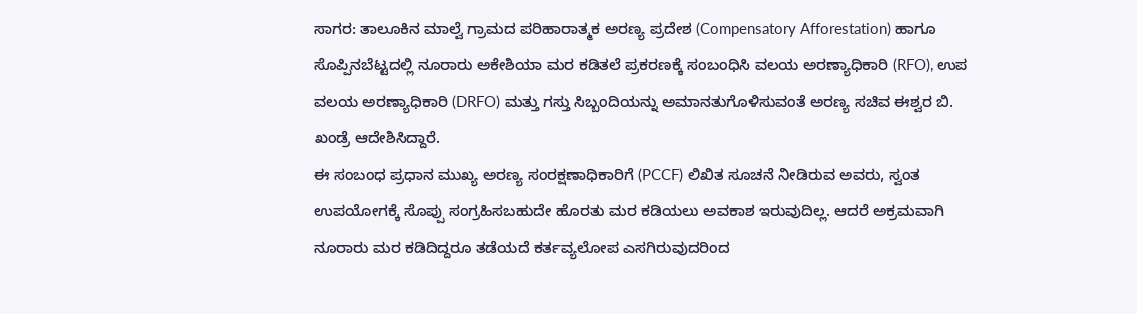ಸಾಗರ: ತಾಲೂಕಿನ ಮಾಲ್ವೆ ಗ್ರಾಮದ ಪರಿಹಾರಾತ್ಮಕ ಅರಣ್ಯ ಪ್ರದೇಶ (Compensatory Afforestation) ಹಾಗೂ ಸೊಪ್ಪಿನಬೆಟ್ಟದಲ್ಲಿ ನೂರಾರು ಅಕೇಶಿಯಾ ಮರ ಕಡಿತಲೆ ಪ್ರಕರಣಕ್ಕೆ ಸಂಬಂಧಿಸಿ ವಲಯ ಅರಣ್ಯಾಧಿಕಾರಿ (RFO), ಉಪ ವಲಯ ಅರಣ್ಯಾಧಿಕಾರಿ (DRFO) ಮತ್ತು ಗಸ್ತು ಸಿಬ್ಬಂದಿಯನ್ನು ಅಮಾನತುಗೊಳಿಸುವಂತೆ ಅರಣ್ಯ ಸಚಿವ ಈಶ್ವರ ಬಿ. ಖಂಡ್ರೆ ಆದೇಶಿಸಿದ್ದಾರೆ.
ಈ ಸಂಬಂಧ ಪ್ರಧಾನ ಮುಖ್ಯ ಅರಣ್ಯ ಸಂರಕ್ಷಣಾಧಿಕಾರಿಗೆ (PCCF) ಲಿಖಿತ ಸೂಚನೆ ನೀಡಿರುವ ಅವರು, ಸ್ವಂತ ಉಪಯೋಗಕ್ಕೆ ಸೊಪ್ಪು ಸಂಗ್ರಹಿಸಬಹುದೇ ಹೊರತು ಮರ ಕಡಿಯಲು ಅವಕಾಶ ಇರುವುದಿಲ್ಲ. ಆದರೆ ಅಕ್ರಮವಾಗಿ ನೂರಾರು ಮರ ಕಡಿದಿದ್ದರೂ ತಡೆಯದೆ ಕರ್ತವ್ಯಲೋಪ ಎಸಗಿರುವುದರಿಂದ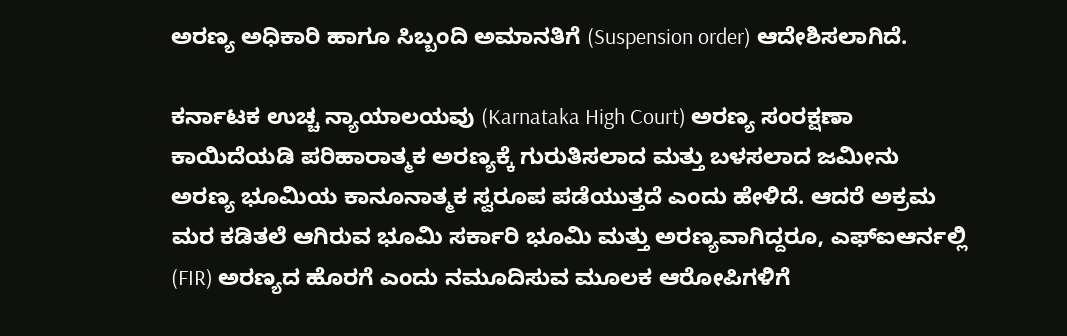ಅರಣ್ಯ ಅಧಿಕಾರಿ ಹಾಗೂ ಸಿಬ್ಬಂದಿ ಅಮಾನತಿಗೆ (Suspension order) ಆದೇಶಿಸಲಾಗಿದೆ.

ಕರ್ನಾಟಕ ಉಚ್ಚ ನ್ಯಾಯಾಲಯವು (Karnataka High Court) ಅರಣ್ಯ ಸಂರಕ್ಷಣಾ ಕಾಯಿದೆಯಡಿ ಪರಿಹಾರಾತ್ಮಕ ಅರಣ್ಯಕ್ಕೆ ಗುರುತಿಸಲಾದ ಮತ್ತು ಬಳಸಲಾದ ಜಮೀನು ಅರಣ್ಯ ಭೂಮಿಯ ಕಾನೂನಾತ್ಮಕ ಸ್ವರೂಪ ಪಡೆಯುತ್ತದೆ ಎಂದು ಹೇಳಿದೆ. ಆದರೆ ಅಕ್ರಮ ಮರ ಕಡಿತಲೆ ಆಗಿರುವ ಭೂಮಿ ಸರ್ಕಾರಿ ಭೂಮಿ ಮತ್ತು ಅರಣ್ಯವಾಗಿದ್ದರೂ, ಎಫ್ಐಆರ್ನಲ್ಲಿ (FIR) ಅರಣ್ಯದ ಹೊರಗೆ ಎಂದು ನಮೂದಿಸುವ ಮೂಲಕ ಆರೋಪಿಗಳಿಗೆ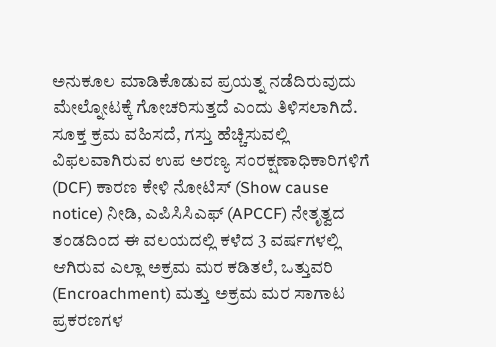ಅನುಕೂಲ ಮಾಡಿಕೊಡುವ ಪ್ರಯತ್ನ ನಡೆದಿರುವುದು ಮೇಲ್ನೋಟಕ್ಕೆ ಗೋಚರಿಸುತ್ತದೆ ಎಂದು ತಿಳಿಸಲಾಗಿದೆ.
ಸೂಕ್ತ ಕ್ರಮ ವಹಿಸದೆ, ಗಸ್ತು ಹೆಚ್ಚಿಸುವಲ್ಲಿ ವಿಫಲವಾಗಿರುವ ಉಪ ಅರಣ್ಯ ಸಂರಕ್ಷಣಾಧಿಕಾರಿಗಳಿಗೆ (DCF) ಕಾರಣ ಕೇಳಿ ನೋಟಿಸ್ (Show cause notice) ನೀಡಿ, ಎಪಿಸಿಸಿಎಫ್ (APCCF) ನೇತೃತ್ವದ ತಂಡದಿಂದ ಈ ವಲಯದಲ್ಲಿ ಕಳೆದ 3 ವರ್ಷಗಳಲ್ಲಿ ಆಗಿರುವ ಎಲ್ಲಾ ಅಕ್ರಮ ಮರ ಕಡಿತಲೆ, ಒತ್ತುವರಿ (Encroachment) ಮತ್ತು ಅಕ್ರಮ ಮರ ಸಾಗಾಟ ಪ್ರಕರಣಗಳ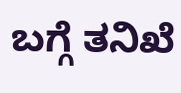ಬಗ್ಗೆ ತನಿಖೆ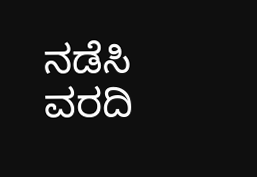ನಡೆಸಿ ವರದಿ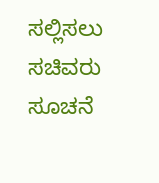ಸಲ್ಲಿಸಲು ಸಚಿವರು ಸೂಚನೆ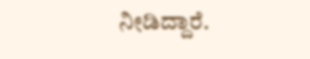ನೀಡಿದ್ದಾರೆ.